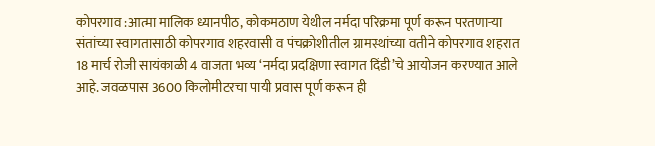कोपरगाव :आत्मा मालिक ध्यानपीठ, कोकमठाण येथील नर्मदा परिक्रमा पूर्ण करून परतणाऱ्या संतांच्या स्वागतासाठी कोपरगाव शहरवासी व पंचक्रोशीतील ग्रामस्थांच्या वतीने कोपरगाव शहरात 18 मार्च रोजी सायंकाळी 4 वाजता भव्य ‘नर्मदा प्रदक्षिणा स्वागत दिंडी’चे आयोजन करण्यात आले आहे. जवळपास 3600 किलोमीटरचा पायी प्रवास पूर्ण करून ही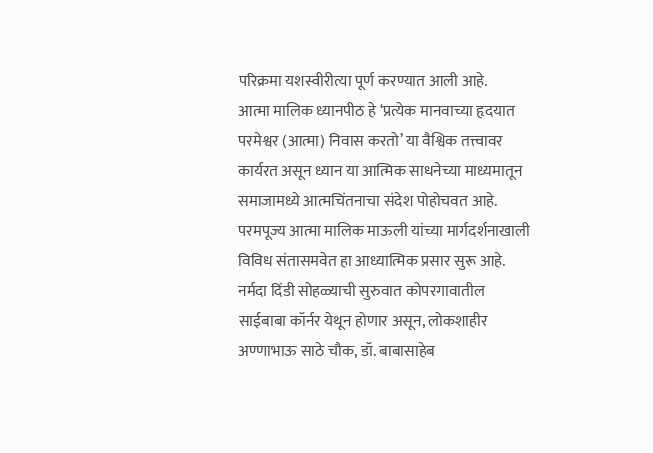परिक्रमा यशस्वीरीत्या पूर्ण करण्यात आली आहे.
आत्मा मालिक ध्यानपीठ हे ‘प्रत्येक मानवाच्या हृदयात परमेश्वर (आत्मा) निवास करतो’ या वैश्विक तत्त्वावर कार्यरत असून ध्यान या आत्मिक साधनेच्या माध्यमातून समाजामध्ये आत्मचिंतनाचा संदेश पोहोचवत आहे. परमपूज्य आत्मा मालिक माऊली यांच्या मार्गदर्शनाखाली विविध संतासमवेत हा आध्यात्मिक प्रसार सुरू आहे.
नर्मदा दिंडी सोहळ्याची सुरुवात कोपरगावातील साईबाबा कॉर्नर येथून होणार असून, लोकशाहीर अण्णाभाऊ साठे चौक, डॉ. बाबासाहेब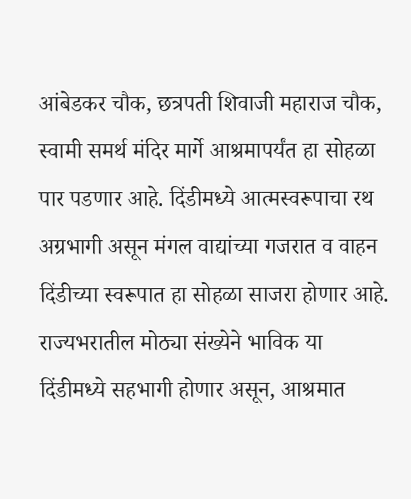आंबेडकर चौक, छत्रपती शिवाजी महाराज चौक, स्वामी समर्थ मंदिर मार्गे आश्रमापर्यंत हा सोहळा पार पडणार आहे. दिंडीमध्ये आत्मस्वरूपाचा रथ अग्रभागी असून मंगल वाद्यांच्या गजरात व वाहन दिंडीच्या स्वरूपात हा सोहळा साजरा होणार आहे.
राज्यभरातील मोठ्या संख्येने भाविक या दिंडीमध्ये सहभागी होणार असून, आश्रमात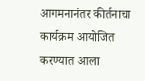आगमनानंतर कीर्तनाचा कार्यक्रम आयोजित करण्यात आला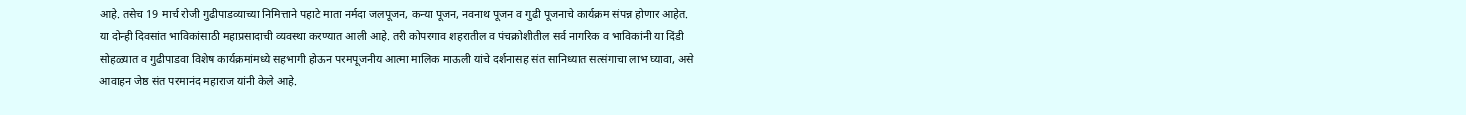आहे. तसेच 19 मार्च रोजी गुढीपाडव्याच्या निमित्ताने पहाटे माता नर्मदा जलपूजन, कन्या पूजन, नवनाथ पूजन व गुढी पूजनाचे कार्यक्रम संपन्न होणार आहेत.
या दोन्ही दिवसांत भाविकांसाठी महाप्रसादाची व्यवस्था करण्यात आली आहे. तरी कोपरगाव शहरातील व पंचक्रोशीतील सर्व नागरिक व भाविकांनी या दिंडी सोहळ्यात व गुढीपाडवा विशेष कार्यक्रमांमध्ये सहभागी होऊन परमपूजनीय आत्मा मालिक माऊली यांचे दर्शनासह संत सानिध्यात सत्संगाचा लाभ घ्यावा, असे आवाहन जेष्ठ संत परमानंद महाराज यांनी केले आहे.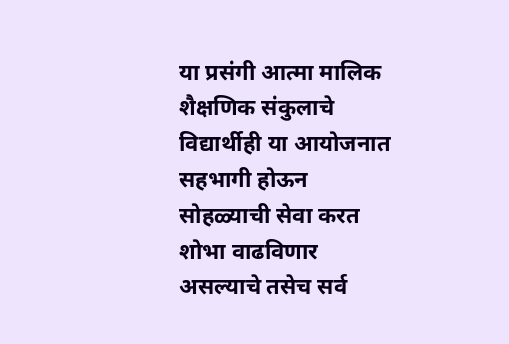या प्रसंगी आत्मा मालिक शैक्षणिक संकुलाचे विद्यार्थीही या आयोजनात सहभागी होऊन सोहळ्याची सेवा करत शोभा वाढविणार असल्याचे तसेच सर्व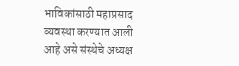भाविकांसाठी महाप्रसाद व्यवस्था करण्यात आली आहे असे संस्थेचे अध्यक्ष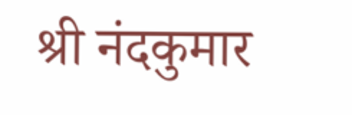श्री नंदकुमार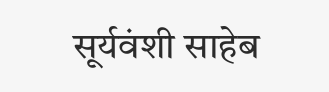सूर्यवंशी साहेब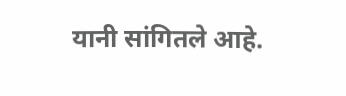यानी सांगितले आहे.